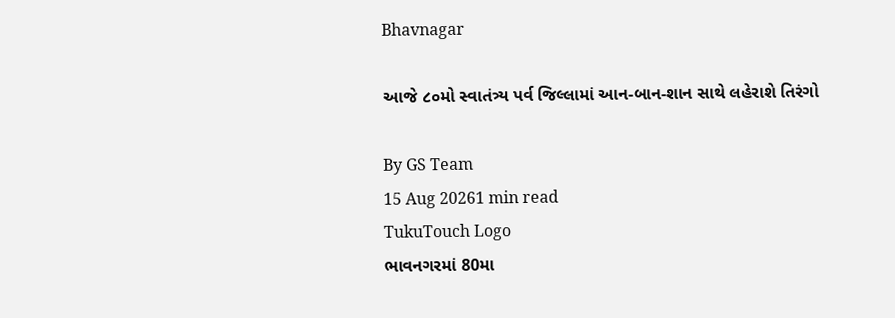Bhavnagar

આજે ૮૦મો સ્વાતંત્ર્ય પર્વ જિલ્લામાં આન-બાન-શાન સાથે લહેરાશે તિરંગો

By GS Team
15 Aug 20261 min read
TukuTouch Logo
ભાવનગરમાં 80મા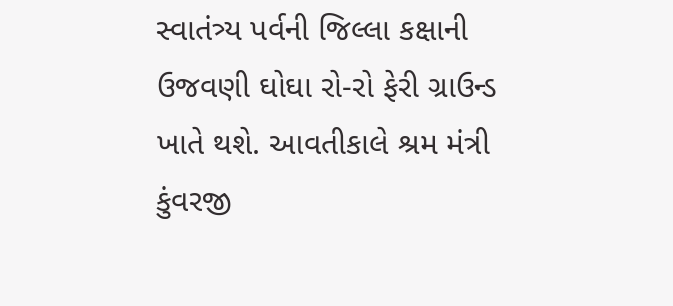સ્વાતંત્ર્ય પર્વની જિલ્લા કક્ષાની ઉજવણી ઘોઘા રો-રો ફેરી ગ્રાઉન્ડ ખાતે થશે. આવતીકાલે શ્રમ મંત્રી કુંવરજી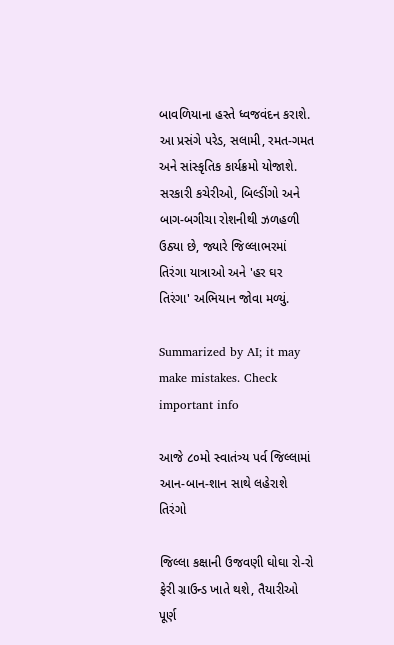બાવળિયાના હસ્તે ધ્વજવંદન કરાશે. આ પ્રસંગે પરેડ, સલામી, રમત-ગમત અને સાંસ્કૃતિક કાર્યક્રમો યોજાશે. સરકારી કચેરીઓ, બિલ્ડીંગો અને બાગ-બગીચા રોશનીથી ઝળહળી ઉઠ્યા છે, જ્યારે જિલ્લાભરમાં તિરંગા યાત્રાઓ અને 'હર ઘર તિરંગા' અભિયાન જોવા મળ્યું.

Summarized by AI; it may make mistakes. Check important info

આજે ૮૦મો સ્વાતંત્ર્ય પર્વ જિલ્લામાં આન-બાન-શાન સાથે લહેરાશે તિરંગો

જિલ્લા કક્ષાની ઉજવણી ઘોઘા રો-રો ફેરી ગ્રાઉન્ડ ખાતે થશે, તૈયારીઓ પૂર્ણ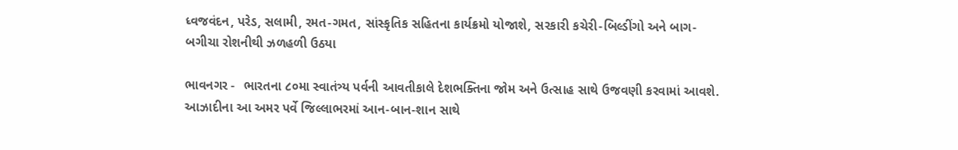ધ્વજવંદન, પરેડ, સલામી, રમત-ગમત, સાંસ્કૃતિક સહિતના કાર્યક્રમો યોજાશે, સરકારી કચેરી-બિલ્ડીંગો અને બાગ-બગીચા રોશનીથી ઝળહળી ઉઠયા

ભાવનગર -  ભારતના ૮૦મા સ્વાતંત્ર્ય પર્વની આવતીકાલે દેશભક્તિના જોમ અને ઉત્સાહ સાથે ઉજવણી કરવામાં આવશે. આઝાદીના આ અમર પર્વે જિલ્લાભરમાં આન-બાન-શાન સાથે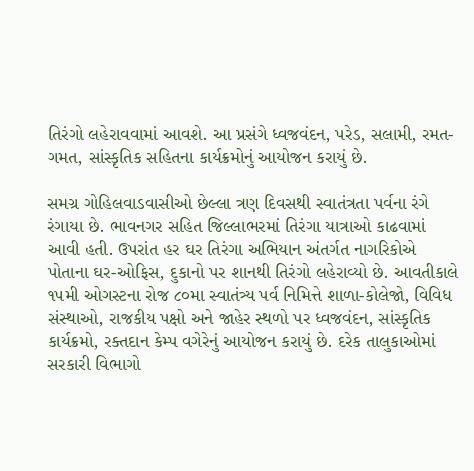તિરંગો લહેરાવવામાં આવશે. આ પ્રસંગે ધ્વજવંદન, પરેડ, સલામી, રમત-ગમત, સાંસ્કૃતિક સહિતના કાર્યક્રમોનું આયોજન કરાયું છે.

સમગ્ર ગોહિલવાડવાસીઓ છેલ્લા ત્રણ દિવસથી સ્વાતંત્રતા પર્વના રંગે રંગાયા છે. ભાવનગર સહિત જિલ્લાભરમાં તિરંગા યાત્રાઓ કાઢવામાં આવી હતી. ઉપરાંત હર ઘર તિરંગા અભિયાન અંતર્ગત નાગરિકોએ પોતાના ઘર-ઓફિસ, દુકાનો પર શાનથી તિરંગો લહેરાવ્યો છે. આવતીકાલે ૧૫મી ઓગસ્ટના રોજ ૮૦મા સ્વાતંત્ર્ય પર્વ નિમિત્તે શાળા-કોલેજો, વિવિધ સંસ્થાઓ, રાજકીય પક્ષો અને જાહેર સ્થળો પર ધ્વજવંદન, સાંસ્કૃતિક કાર્યક્રમો, રક્તદાન કેમ્પ વગેરેનું આયોજન કરાયું છે. દરેક તાલુકાઓમાં સરકારી વિભાગો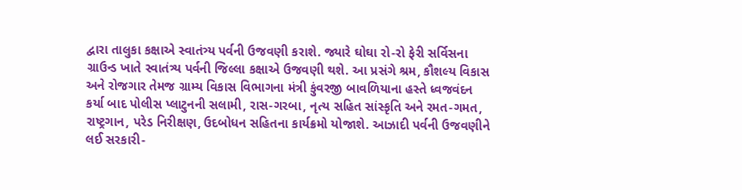દ્વારા તાલુકા કક્ષાએ સ્વાતંત્ર્ય પર્વની ઉજવણી કરાશે. જ્યારે ઘોઘા રો-રો ફેરી સર્વિસના ગ્રાઉન્ડ ખાતે સ્વાતંત્ર્ય પર્વની જિલ્લા કક્ષાએ ઉજવણી થશે. આ પ્રસંગે શ્રમ, કૌશલ્ય વિકાસ અને રોજગાર તેમજ ગ્રામ્ય વિકાસ વિભાગના મંત્રી કુંવરજી બાવળિયાના હસ્તે ધ્વજવંદન કર્યા બાદ પોલીસ પ્લાટુનની સલામી, રાસ-ગરબા, નૃત્ય સહિત સાંસ્કૃતિ અને રમત-ગમત, રાષ્ટ્રગાન, પરેડ નિરીક્ષણ, ઉદબોધન સહિતના કાર્યક્રમો યોજાશે. આઝાદી પર્વની ઉજવણીને લઈ સરકારી-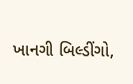ખાનગી બિલ્ડીંગો,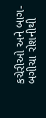કચેરીઓ અને બાગ-બગીચા રોશનીથી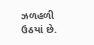ઝળહળી ઉઠયાં છે.